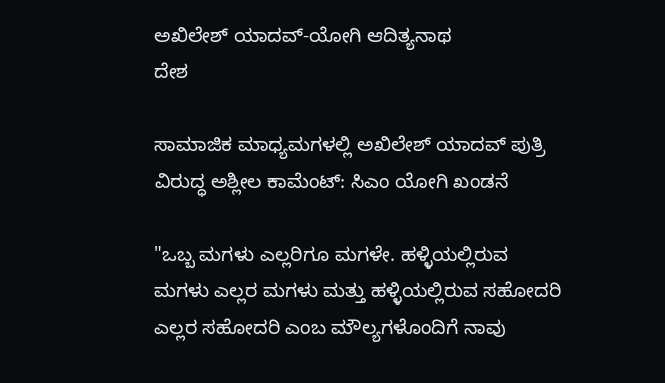ಅಖಿಲೇಶ್ ಯಾದವ್-ಯೋಗಿ ಆದಿತ್ಯನಾಥ
ದೇಶ

ಸಾಮಾಜಿಕ ಮಾಧ್ಯಮಗಳಲ್ಲಿ ಅಖಿಲೇಶ್ ಯಾದವ್ ಪುತ್ರಿ ವಿರುದ್ಧ ಅಶ್ಲೀಲ ಕಾಮೆಂಟ್‌: ಸಿಎಂ ಯೋಗಿ ಖಂಡನೆ

"ಒಬ್ಬ ಮಗಳು ಎಲ್ಲರಿಗೂ ಮಗಳೇ. ಹಳ್ಳಿಯಲ್ಲಿರುವ ಮಗಳು ಎಲ್ಲರ ಮಗಳು ಮತ್ತು ಹಳ್ಳಿಯಲ್ಲಿರುವ ಸಹೋದರಿ ಎಲ್ಲರ ಸಹೋದರಿ ಎಂಬ ಮೌಲ್ಯಗಳೊಂದಿಗೆ ನಾವು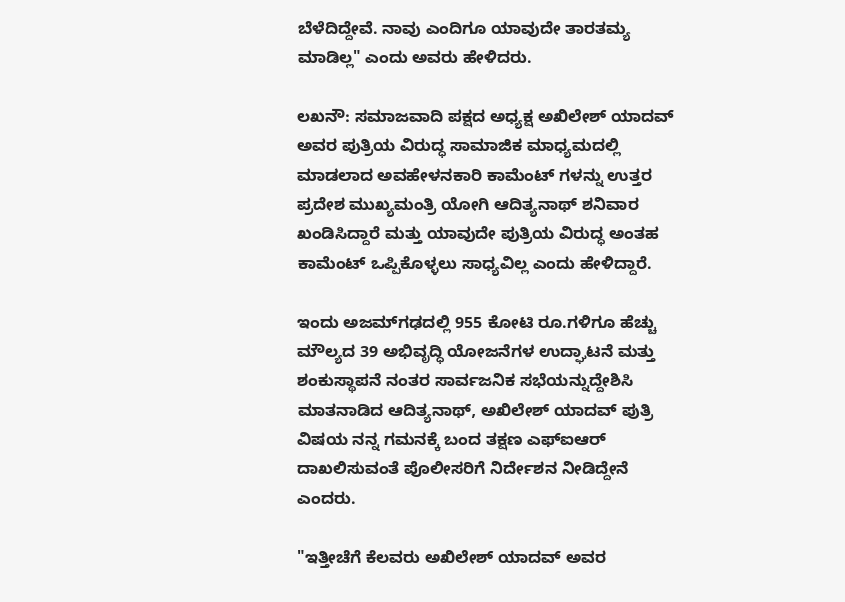ಬೆಳೆದಿದ್ದೇವೆ. ನಾವು ಎಂದಿಗೂ ಯಾವುದೇ ತಾರತಮ್ಯ ಮಾಡಿಲ್ಲ" ಎಂದು ಅವರು ಹೇಳಿದರು.

ಲಖನೌ: ಸಮಾಜವಾದಿ ಪಕ್ಷದ ಅಧ್ಯಕ್ಷ ಅಖಿಲೇಶ್ ಯಾದವ್ ಅವರ ಪುತ್ರಿಯ ವಿರುದ್ಧ ಸಾಮಾಜಿಕ ಮಾಧ್ಯಮದಲ್ಲಿ ಮಾಡಲಾದ ಅವಹೇಳನಕಾರಿ ಕಾಮೆಂಟ್‌ ಗಳನ್ನು ಉತ್ತರ ಪ್ರದೇಶ ಮುಖ್ಯಮಂತ್ರಿ ಯೋಗಿ ಆದಿತ್ಯನಾಥ್ ಶನಿವಾರ ಖಂಡಿಸಿದ್ದಾರೆ ಮತ್ತು ಯಾವುದೇ ಪುತ್ರಿಯ ವಿರುದ್ಧ ಅಂತಹ ಕಾಮೆಂಟ್‌ ಒಪ್ಪಿಕೊಳ್ಳಲು ಸಾಧ್ಯವಿಲ್ಲ ಎಂದು ಹೇಳಿದ್ದಾರೆ.

ಇಂದು ಅಜಮ್‌ಗಢದಲ್ಲಿ 955 ಕೋಟಿ ರೂ.ಗಳಿಗೂ ಹೆಚ್ಚು ಮೌಲ್ಯದ 39 ಅಭಿವೃದ್ಧಿ ಯೋಜನೆಗಳ ಉದ್ಘಾಟನೆ ಮತ್ತು ಶಂಕುಸ್ಥಾಪನೆ ನಂತರ ಸಾರ್ವಜನಿಕ ಸಭೆಯನ್ನುದ್ದೇಶಿಸಿ ಮಾತನಾಡಿದ ಆದಿತ್ಯನಾಥ್, ಅಖಿಲೇಶ್ ಯಾದವ್ ಪುತ್ರಿ ವಿಷಯ ನನ್ನ ಗಮನಕ್ಕೆ ಬಂದ ತಕ್ಷಣ ಎಫ್‌ಐಆರ್ ದಾಖಲಿಸುವಂತೆ ಪೊಲೀಸರಿಗೆ ನಿರ್ದೇಶನ ನೀಡಿದ್ದೇನೆ ಎಂದರು.

"ಇತ್ತೀಚೆಗೆ ಕೆಲವರು ಅಖಿಲೇಶ್ ಯಾದವ್ ಅವರ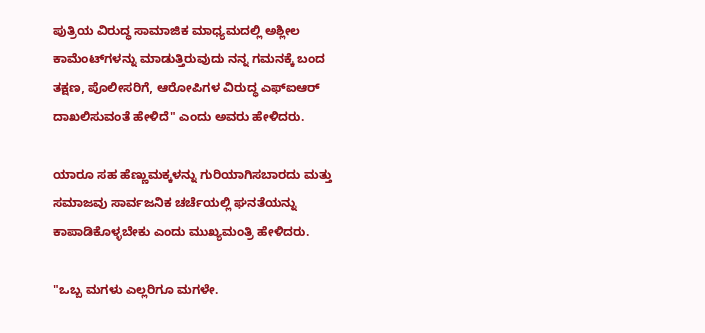ಪುತ್ರಿಯ ವಿರುದ್ಧ ಸಾಮಾಜಿಕ ಮಾಧ್ಯಮದಲ್ಲಿ ಅಶ್ಲೀಲ ಕಾಮೆಂಟ್‌ಗಳನ್ನು ಮಾಡುತ್ತಿರುವುದು ನನ್ನ ಗಮನಕ್ಕೆ ಬಂದ ತಕ್ಷಣ, ಪೊಲೀಸರಿಗೆ, ಆರೋಪಿಗಳ ವಿರುದ್ಧ ಎಫ್‌ಐಆರ್ ದಾಖಲಿಸುವಂತೆ ಹೇಳಿದೆ" ಎಂದು ಅವರು ಹೇಳಿದರು.

ಯಾರೂ ಸಹ ಹೆಣ್ಣುಮಕ್ಕಳನ್ನು ಗುರಿಯಾಗಿಸಬಾರದು ಮತ್ತು ಸಮಾಜವು ಸಾರ್ವಜನಿಕ ಚರ್ಚೆಯಲ್ಲಿ ಘನತೆಯನ್ನು ಕಾಪಾಡಿಕೊಳ್ಳಬೇಕು ಎಂದು ಮುಖ್ಯಮಂತ್ರಿ ಹೇಳಿದರು.

"ಒಬ್ಬ ಮಗಳು ಎಲ್ಲರಿಗೂ ಮಗಳೇ.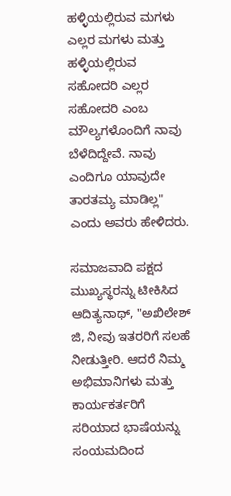ಹಳ್ಳಿಯಲ್ಲಿರುವ ಮಗಳು ಎಲ್ಲರ ಮಗಳು ಮತ್ತು ಹಳ್ಳಿಯಲ್ಲಿರುವ ಸಹೋದರಿ ಎಲ್ಲರ ಸಹೋದರಿ ಎಂಬ ಮೌಲ್ಯಗಳೊಂದಿಗೆ ನಾವು ಬೆಳೆದಿದ್ದೇವೆ. ನಾವು ಎಂದಿಗೂ ಯಾವುದೇ ತಾರತಮ್ಯ ಮಾಡಿಲ್ಲ" ಎಂದು ಅವರು ಹೇಳಿದರು.

ಸಮಾಜವಾದಿ ಪಕ್ಷದ ಮುಖ್ಯಸ್ಥರನ್ನು ಟೀಕಿಸಿದ ಆದಿತ್ಯನಾಥ್, "ಅಖಿಲೇಶ್ ಜಿ, ನೀವು ಇತರರಿಗೆ ಸಲಹೆ ನೀಡುತ್ತೀರಿ. ಆದರೆ ನಿಮ್ಮ ಅಭಿಮಾನಿಗಳು ಮತ್ತು ಕಾರ್ಯಕರ್ತರಿಗೆ ಸರಿಯಾದ ಭಾಷೆಯನ್ನು ಸಂಯಮದಿಂದ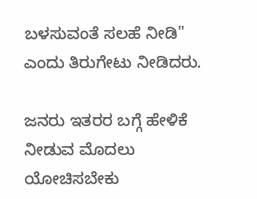ಬಳಸುವಂತೆ ಸಲಹೆ ನೀಡಿ" ಎಂದು ತಿರುಗೇಟು ನೀಡಿದರು.

ಜನರು ಇತರರ ಬಗ್ಗೆ ಹೇಳಿಕೆ ನೀಡುವ ಮೊದಲು ಯೋಚಿಸಬೇಕು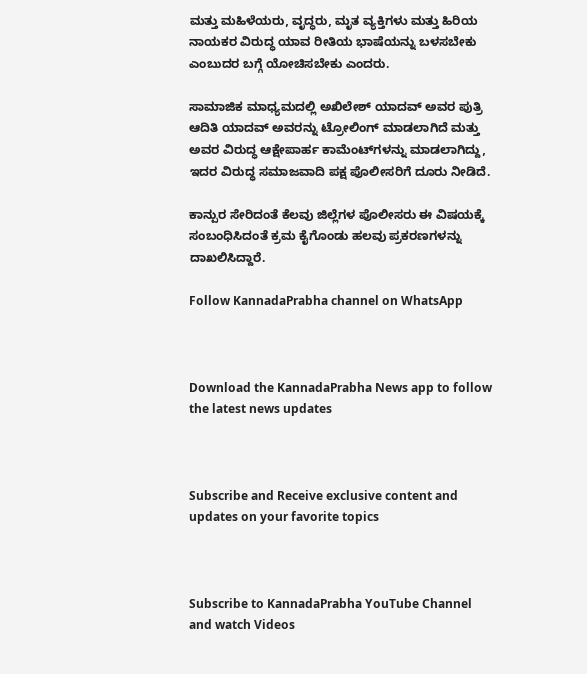ಮತ್ತು ಮಹಿಳೆಯರು, ವೃದ್ಧರು, ಮೃತ ವ್ಯಕ್ತಿಗಳು ಮತ್ತು ಹಿರಿಯ ನಾಯಕರ ವಿರುದ್ಧ ಯಾವ ರೀತಿಯ ಭಾಷೆಯನ್ನು ಬಳಸಬೇಕು ಎಂಬುದರ ಬಗ್ಗೆ ಯೋಚಿಸಬೇಕು ಎಂದರು.

ಸಾಮಾಜಿಕ ಮಾಧ್ಯಮದಲ್ಲಿ ಅಖಿಲೇಶ್ ಯಾದವ್ ಅವರ ಪುತ್ರಿ ಆದಿತಿ ಯಾದವ್ ಅವರನ್ನು ಟ್ರೋಲಿಂಗ್ ಮಾಡಲಾಗಿದೆ ಮತ್ತು ಅವರ ವಿರುದ್ಧ ಆಕ್ಷೇಪಾರ್ಹ ಕಾಮೆಂಟ್‌ಗಳನ್ನು ಮಾಡಲಾಗಿದ್ದು, ಇದರ ವಿರುದ್ಧ ಸಮಾಜವಾದಿ ಪಕ್ಷ ಪೊಲೀಸರಿಗೆ ದೂರು ನೀಡಿದೆ.

ಕಾನ್ಪುರ ಸೇರಿದಂತೆ ಕೆಲವು ಜಿಲ್ಲೆಗಳ ಪೊಲೀಸರು ಈ ವಿಷಯಕ್ಕೆ ಸಂಬಂಧಿಸಿದಂತೆ ಕ್ರಮ ಕೈಗೊಂಡು ಹಲವು ಪ್ರಕರಣಗಳನ್ನು ದಾಖಲಿಸಿದ್ದಾರೆ.

Follow KannadaPrabha channel on WhatsApp



Download the KannadaPrabha News app to follow the latest news updates



Subscribe and Receive exclusive content and updates on your favorite topics



Subscribe to KannadaPrabha YouTube Channel and watch Videos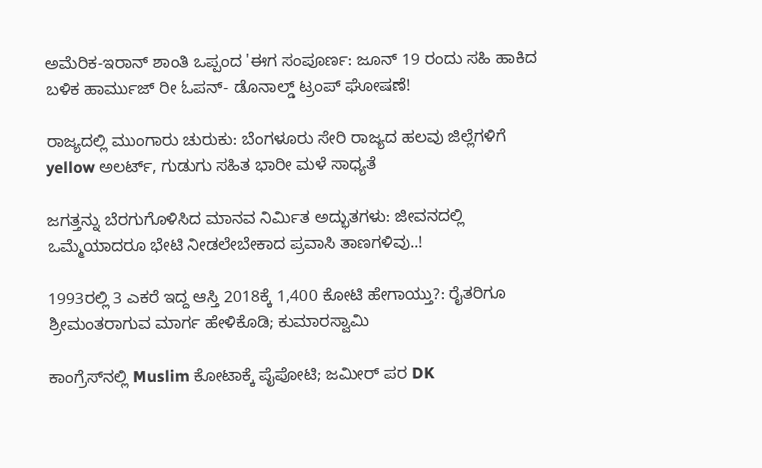ಅಮೆರಿಕ-ಇರಾನ್ ಶಾಂತಿ ಒಪ್ಪಂದ 'ಈಗ ಸಂಪೂರ್ಣ: ಜೂನ್ 19 ರಂದು ಸಹಿ ಹಾಕಿದ ಬಳಿಕ ಹಾರ್ಮುಜ್ ರೀ ಓಪನ್- ಡೊನಾಲ್ಡ್ ಟ್ರಂಪ್ ಘೋಷಣೆ!

ರಾಜ್ಯದಲ್ಲಿ ಮುಂಗಾರು ಚುರುಕು: ಬೆಂಗಳೂರು ಸೇರಿ ರಾಜ್ಯದ ಹಲವು ಜಿಲ್ಲೆಗಳಿಗೆ yellow ಅಲರ್ಟ್, ಗುಡುಗು ಸಹಿತ ಭಾರೀ ಮಳೆ ಸಾಧ್ಯತೆ

ಜಗತ್ತನ್ನು ಬೆರಗುಗೊಳಿಸಿದ ಮಾನವ ನಿರ್ಮಿತ ಅದ್ಭುತಗಳು: ಜೀವನದಲ್ಲಿ ಒಮ್ಮೆಯಾದರೂ ಭೇಟಿ ನೀಡಲೇಬೇಕಾದ ಪ್ರವಾಸಿ ತಾಣಗಳಿವು..!

1993ರಲ್ಲಿ 3 ಎಕರೆ ಇದ್ದ ಆಸ್ತಿ 2018ಕ್ಕೆ 1,400 ಕೋಟಿ ಹೇಗಾಯ್ತು?: ರೈತರಿಗೂ ಶ್ರೀಮಂತರಾಗುವ ಮಾರ್ಗ ಹೇಳಿಕೊಡಿ; ಕುಮಾರಸ್ವಾಮಿ

ಕಾಂಗ್ರೆಸ್‌ನಲ್ಲಿ Muslim ಕೋಟಾಕ್ಕೆ ಪೈಪೋಟಿ; ಜಮೀರ್ ಪರ DK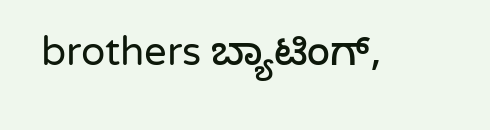brothers ಬ್ಯಾಟಿಂಗ್,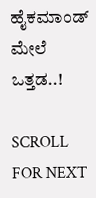ಹೈಕಮಾಂಡ್ ಮೇಲೆ ಒತ್ತಡ..!

SCROLL FOR NEXT